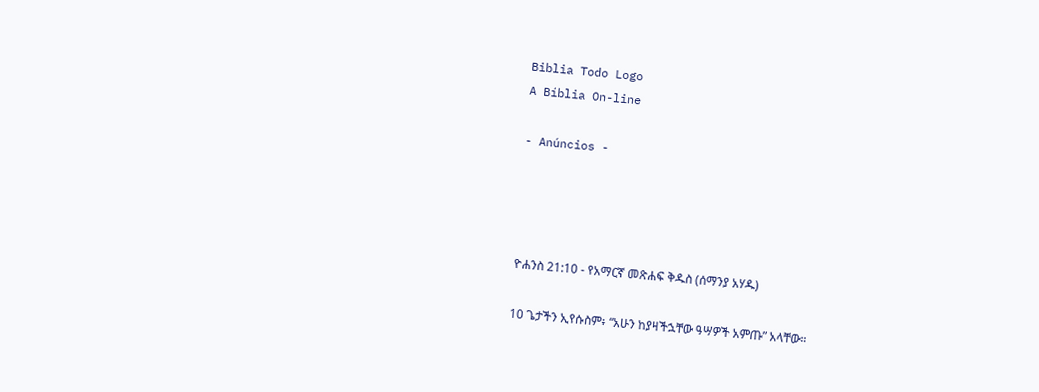Biblia Todo Logo
A Bíblia On-line

- Anúncios -




ዮሐንስ 21:10 - የአማርኛ መጽሐፍ ቅዱስ (ሰማንያ አሃዱ)

10 ጌታችን ኢየሱስም፥ “አሁን ከያዛችኋቸው ዓሣዎች አምጡ” አላቸው።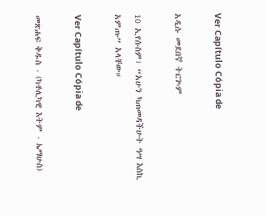Ver Capítulo Cópia de

አዲሱ መደበኛ ትርጒም

10 ኢየሱስም፣ “አሁን ካጠመዳችሁት ዓሣ እስኪ አምጡ” አላቸው።

Ver Capítulo Cópia de

መጽሐፍ ቅዱስ - (ካቶሊካዊ እትም - ኤማሁስ)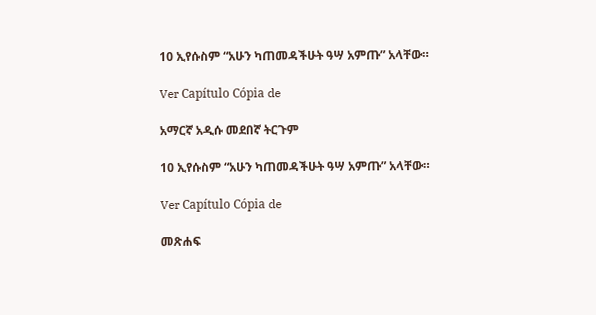10 ኢየሱስም “አሁን ካጠመዳችሁት ዓሣ አምጡ” አላቸው።

Ver Capítulo Cópia de

አማርኛ አዲሱ መደበኛ ትርጉም

10 ኢየሱስም “አሁን ካጠመዳችሁት ዓሣ አምጡ” አላቸው።

Ver Capítulo Cópia de

መጽሐፍ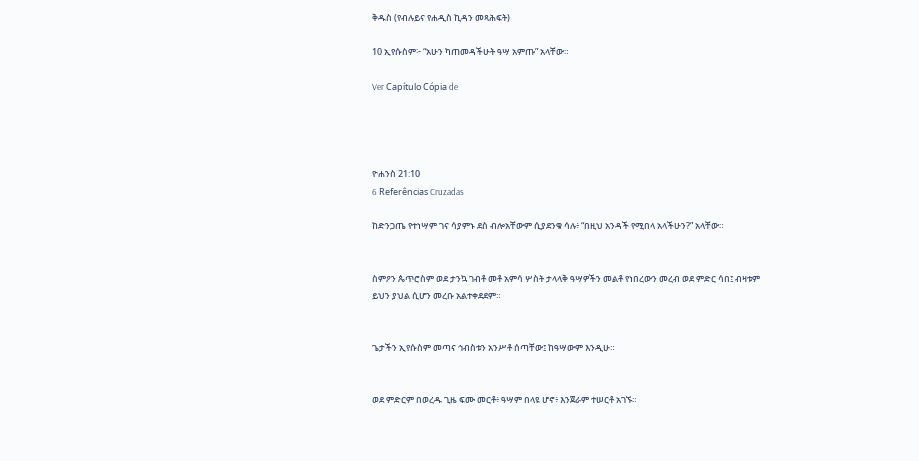ቅዱስ (የብሉይና የሐዲስ ኪዳን መጻሕፍት)

10 ኢየሱስም፦ “አሁን ካጠመዳችሁት ዓሣ አምጡ” አላቸው።

Ver Capítulo Cópia de




ዮሐንስ 21:10
6 Referências Cruzadas

ከድንጋጤ የተነሣም ገና ሳያምኑ ደስ ብሎአቸውም ሲያደንቁ ሳሉ፥ “በዚህ አንዳች የሚበላ አላችሁን?” አላቸው።


ስምዖን ጴጥሮስም ወደ ታንኳ ገብቶ መቶ አምሳ ሦስት ታላላቅ ዓሣዎችን መልቶ የነበረውን መረብ ወደ ምድር ሳበ፤ ብዛቱም ይህን ያህል ሲሆን መረቡ አልተቀደደም።


ጌታችን ኢየሱስም መጣና ኅብስቱን አንሥቶ ሰጣቸው፤ ከዓሣውም እንዲሁ።


ወደ ምድርም በወረዱ ጊዜ ፍሙ መርቶ፥ ዓሣም በላዩ ሆኖ፥ እንጀራም ተሠርቶ አገኙ።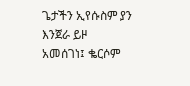ጌታችን ኢየሱስም ያን እንጀራ ይዞ አመሰገነ፤ ቈርሶም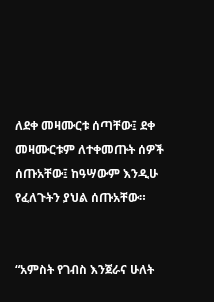ለደቀ መዛሙርቱ ሰጣቸው፤ ደቀ መዛሙርቱም ለተቀመጡት ሰዎች ሰጡአቸው፤ ከዓሣውም እንዲሁ የፈለጉትን ያህል ሰጡአቸው።


“አምስት የገብስ እንጀራና ሁለት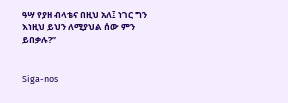ዓሣ የያዘ ብላቴና በዚህ አለ፤ ነገር ግን እነዚህ ይህን ለሚያህል ሰው ምን ይበቃሉ?”


Siga-nos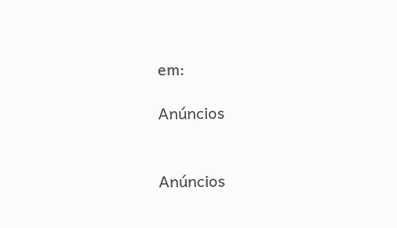em:

Anúncios


Anúncios